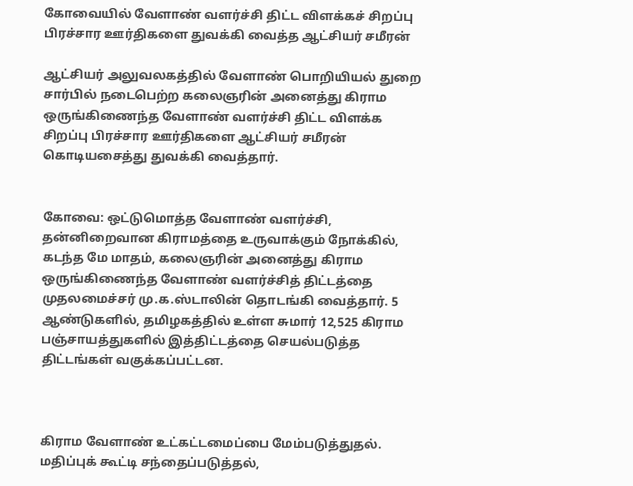கோவையில் வேளாண் வளர்ச்சி திட்ட விளக்கச் சிறப்பு பிரச்சார ஊர்திகளை துவக்கி வைத்த ஆட்சியர் சமீரன்

ஆட்சியர் அலுவலகத்தில் வேளாண் பொறியியல் துறை சார்பில் நடைபெற்ற கலைஞரின் அனைத்து கிராம ஒருங்கிணைந்த வேளாண் வளர்ச்சி திட்ட விளக்க சிறப்பு பிரச்சார ஊர்திகளை ஆட்சியர் சமீரன் கொடியசைத்து துவக்கி வைத்தார்.


கோவை: ஒட்டுமொத்த வேளாண் வளர்ச்சி, தன்னிறைவான கிராமத்தை உருவாக்கும் நோக்கில், கடந்த மே மாதம், கலைஞரின் அனைத்து கிராம ஒருங்கிணைந்த வேளாண் வளர்ச்சித் திட்டத்தை முதலமைச்சர் மு.க.ஸ்டாலின் தொடங்கி வைத்தார். 5 ஆண்டுகளில், தமிழகத்தில் உள்ள சுமார் 12,525 கிராம பஞ்சாயத்துகளில் இத்திட்டத்தை செயல்படுத்த திட்டங்கள் வகுக்கப்பட்டன.



கிராம வேளாண் உட்கட்டமைப்பை மேம்படுத்துதல். மதிப்புக் கூட்டி சந்தைப்படுத்தல்,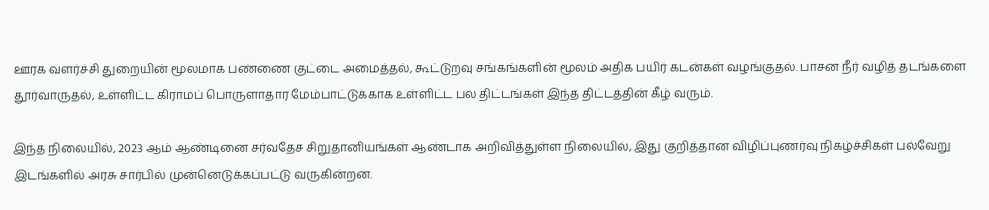ஊரக வளர்ச்சி துறையின் மூலமாக பண்ணை குட்டை அமைத்தல், கூட்டுறவு சங்கங்களின் மூலம் அதிக பயிர் கடன்கள் வழங்குதல். பாசன நீர் வழித் தடங்களை தூர்வாருதல், உள்ளிட்ட கிராமப் பொருளாதார மேம்பாட்டுக்காக உள்ளிட்ட பல திட்டங்கள் இந்த திட்டத்தின் கீழ் வரும்.

இந்த நிலையில், 2023 ஆம் ஆண்டினை சர்வதேச சிறுதானியங்கள் ஆண்டாக அறிவித்துள்ள நிலையில், இது குறித்தான விழிப்புணர்வு நிகழ்ச்சிகள் பல்வேறு இடங்களில் அரசு சார்பில் முன்னெடுக்கப்பட்டு வருகின்றன.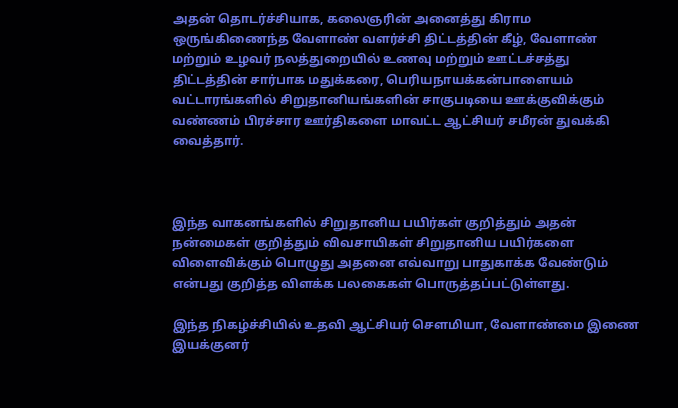அதன் தொடர்ச்சியாக, கலைஞரின் அனைத்து கிராம ஒருங்கிணைந்த வேளாண் வளர்ச்சி திட்டத்தின் கீழ், வேளாண் மற்றும் உழவர் நலத்துறையில் உணவு மற்றும் ஊட்டச்சத்து திட்டத்தின் சார்பாக மதுக்கரை, பெரியநாயக்கன்பாளையம் வட்டாரங்களில் சிறுதானியங்களின் சாகுபடியை ஊக்குவிக்கும் வண்ணம் பிரச்சார ஊர்திகளை மாவட்ட ஆட்சியர் சமீரன் துவக்கி வைத்தார்.



இந்த வாகனங்களில் சிறுதானிய பயிர்கள் குறித்தும் அதன் நன்மைகள் குறித்தும் விவசாயிகள் சிறுதானிய பயிர்களை விளைவிக்கும் பொழுது அதனை எவ்வாறு பாதுகாக்க வேண்டும் என்பது குறித்த விளக்க பலகைகள் பொருத்தப்பட்டுள்ளது.

இந்த நிகழ்ச்சியில் உதவி ஆட்சியர் சௌமியா, வேளாண்மை இணை இயக்குனர்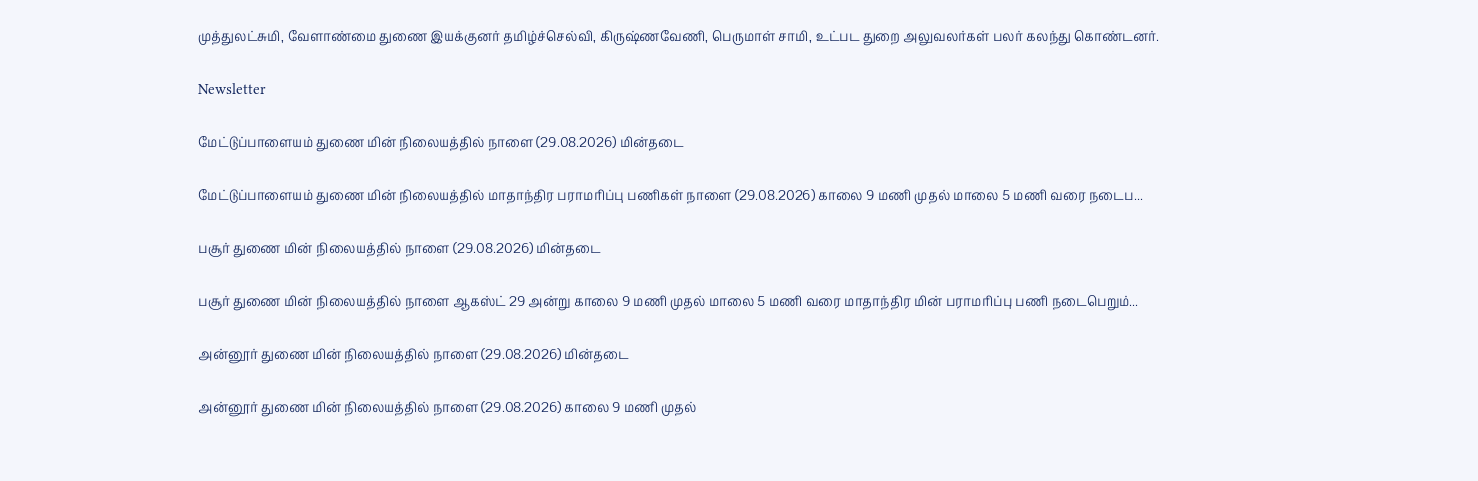முத்துலட்சுமி, வேளாண்மை துணை இயக்குனர் தமிழ்ச்செல்வி, கிருஷ்ணவேணி, பெருமாள் சாமி, உட்பட துறை அலுவலர்கள் பலர் கலந்து கொண்டனர்.

Newsletter

மேட்டுப்பாளையம் துணை மின் நிலையத்தில் நாளை (29.08.2026) மின்தடை

மேட்டுப்பாளையம் துணை மின் நிலையத்தில் மாதாந்திர பராமரிப்பு பணிகள் நாளை (29.08.2026) காலை 9 மணி முதல் மாலை 5 மணி வரை நடைப...

பசூர் துணை மின் நிலையத்தில் நாளை (29.08.2026) மின்தடை

பசூர் துணை மின் நிலையத்தில் நாளை ஆகஸ்ட் 29 அன்று காலை 9 மணி முதல் மாலை 5 மணி வரை மாதாந்திர மின் பராமரிப்பு பணி நடைபெறும்...

அன்னூர் துணை மின் நிலையத்தில் நாளை (29.08.2026) மின்தடை

அன்னூர் துணை மின் நிலையத்தில் நாளை (29.08.2026) காலை 9 மணி முதல்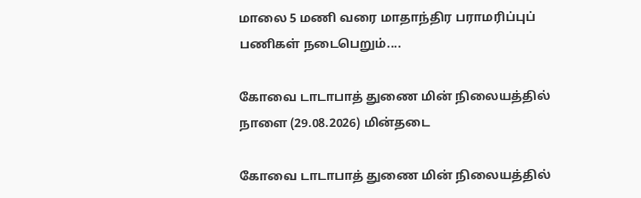மாலை 5 மணி வரை மாதாந்திர பராமரிப்புப் பணிகள் நடைபெறும்....

கோவை டாடாபாத் துணை மின் நிலையத்தில் நாளை (29.08.2026) மின்தடை

கோவை டாடாபாத் துணை மின் நிலையத்தில்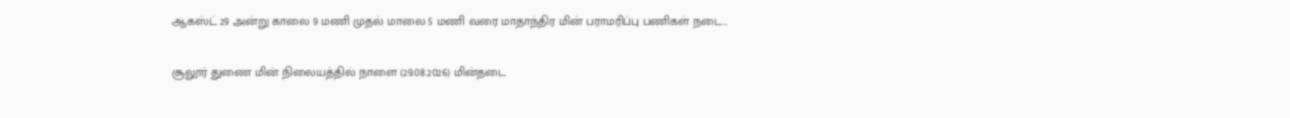ஆகஸ்ட் 29 அன்று காலை 9 மணி முதல் மாலை 5 மணி வரை மாதாந்திர மின் பராமரிப்பு பணிகள் நடை...

சூலூர் துணை மின் நிலையத்தில் நாளை (29.08.2026) மின்தடை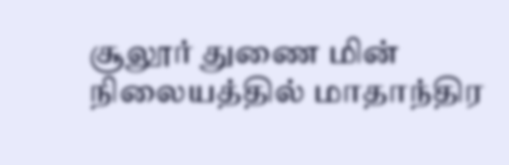சூலூர் துணை மின் நிலையத்தில் மாதாந்திர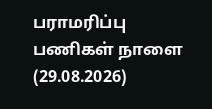பராமரிப்பு பணிகள் நாளை (29.08.2026)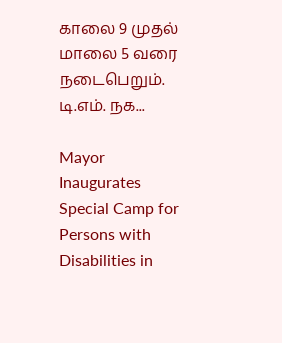காலை 9 முதல் மாலை 5 வரை நடைபெறும். டி.எம். நக...

Mayor Inaugurates Special Camp for Persons with Disabilities in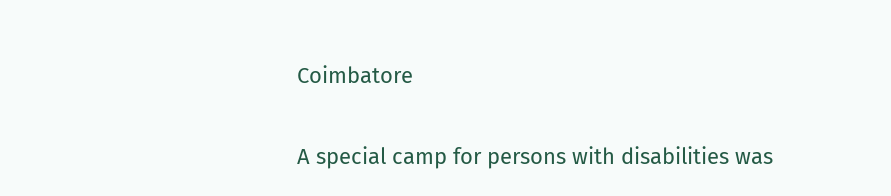Coimbatore

A special camp for persons with disabilities was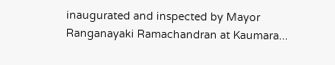inaugurated and inspected by Mayor Ranganayaki Ramachandran at Kaumara...